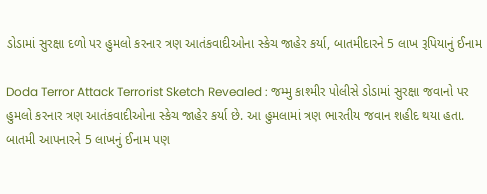ડોડામાં સુરક્ષા દળો પર હુમલો કરનાર ત્રણ આતંકવાદીઓના સ્કેચ જાહેર કર્યા, બાતમીદારને 5 લાખ રૂપિયાનું ઈનામ

Doda Terror Attack Terrorist Sketch Revealed : જમ્મુ કાશ્મીર પોલીસે ડોડામાં સુરક્ષા જવાનો પર હુમલો કરનાર ત્રણ આતંકવાદીઓના સ્કેચ જાહેર કર્યા છે. આ હુમલામાં ત્રણ ભારતીય જવાન શહીદ થયા હતા. બાતમી આપનારને 5 લાખનું ઈનામ પણ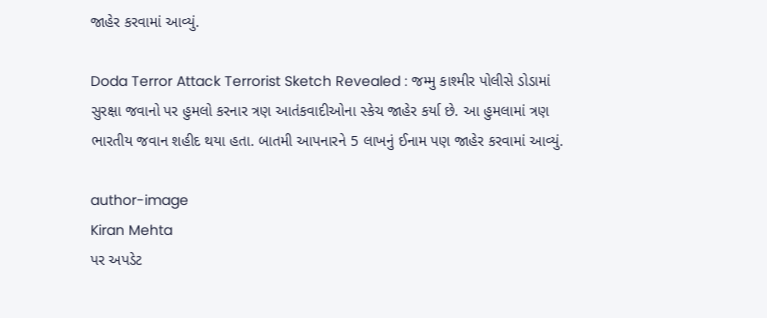જાહેર કરવામાં આવ્યું.

Doda Terror Attack Terrorist Sketch Revealed : જમ્મુ કાશ્મીર પોલીસે ડોડામાં સુરક્ષા જવાનો પર હુમલો કરનાર ત્રણ આતંકવાદીઓના સ્કેચ જાહેર કર્યા છે. આ હુમલામાં ત્રણ ભારતીય જવાન શહીદ થયા હતા. બાતમી આપનારને 5 લાખનું ઈનામ પણ જાહેર કરવામાં આવ્યું.

author-image
Kiran Mehta
પર અપડેટ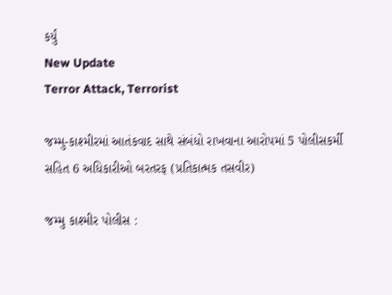કર્યું
New Update
Terror Attack, Terrorist

જમ્મુ-કાશ્મીરમાં આતંકવાદ સાથે સંબંધો રાખવાના આરોપમાં 5 પોલીસકર્મી સહિત 6 અધિકારીઓ બરતરફ (પ્રતિકાત્મક તસવીર)

જમ્મુ કાશ્મીર પોલીસ :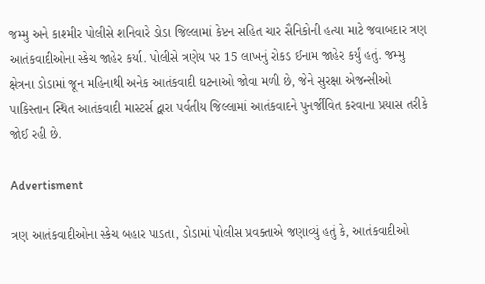જમ્મુ અને કાશ્મીર પોલીસે શનિવારે ડોડા જિલ્લામાં કેપ્ટન સહિત ચાર સૈનિકોની હત્યા માટે જવાબદાર ત્રણ આતંકવાદીઓના સ્કેચ જાહેર કર્યા. પોલીસે ત્રણેય પર 15 લાખનું રોકડ ઈનામ જાહેર કર્યું હતું. જમ્મુ ક્ષેત્રના ડોડામાં જૂન મહિનાથી અનેક આતંકવાદી ઘટનાઓ જોવા મળી છે, જેને સુરક્ષા એજન્સીઓ પાકિસ્તાન સ્થિત આતંકવાદી માસ્ટર્સ દ્વારા પર્વતીય જિલ્લામાં આતંકવાદને પુનર્જીવિત કરવાના પ્રયાસ તરીકે જોઈ રહી છે.

Advertisment

ત્રણ આતંકવાદીઓના સ્કેચ બહાર પાડતા, ડોડામાં પોલીસ પ્રવક્તાએ જણાવ્યું હતું કે, આતંકવાદીઓ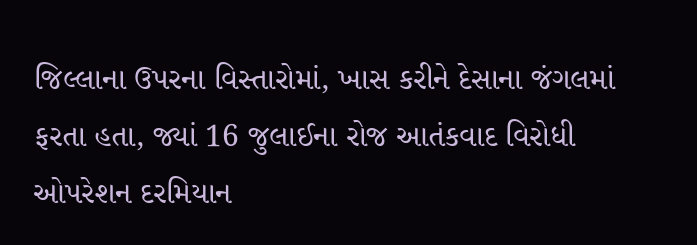જિલ્લાના ઉપરના વિસ્તારોમાં, ખાસ કરીને દેસાના જંગલમાં ફરતા હતા, જ્યાં 16 જુલાઈના રોજ આતંકવાદ વિરોધી ઓપરેશન દરમિયાન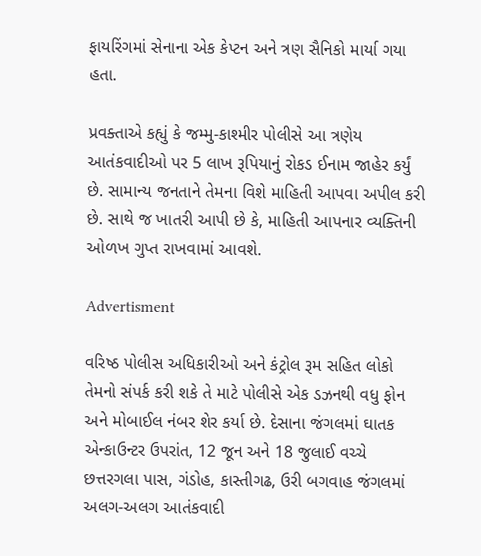ફાયરિંગમાં સેનાના એક કેપ્ટન અને ત્રણ સૈનિકો માર્યા ગયા હતા.

પ્રવક્તાએ કહ્યું કે જમ્મુ-કાશ્મીર પોલીસે આ ત્રણેય આતંકવાદીઓ પર 5 લાખ રૂપિયાનું રોકડ ઈનામ જાહેર કર્યું છે. સામાન્ય જનતાને તેમના વિશે માહિતી આપવા અપીલ કરી છે. સાથે જ ખાતરી આપી છે કે, માહિતી આપનાર વ્યક્તિની ઓળખ ગુપ્ત રાખવામાં આવશે.

Advertisment

વરિષ્ઠ પોલીસ અધિકારીઓ અને કંટ્રોલ રૂમ સહિત લોકો તેમનો સંપર્ક કરી શકે તે માટે પોલીસે એક ડઝનથી વધુ ફોન અને મોબાઈલ નંબર શેર કર્યા છે. દેસાના જંગલમાં ઘાતક એન્કાઉન્ટર ઉપરાંત, 12 જૂન અને 18 જુલાઈ વચ્ચે છત્તરગલા પાસ, ગંડોહ, કાસ્તીગઢ, ઉરી બગવાહ જંગલમાં અલગ-અલગ આતંકવાદી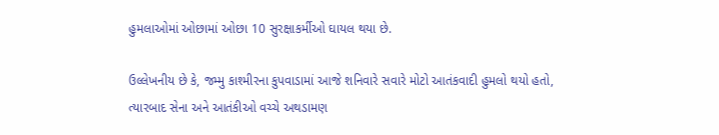હુમલાઓમાં ઓછામાં ઓછા 10 સુરક્ષાકર્મીઓ ઘાયલ થયા છે.

ઉલ્લેખનીય છે કે, જમ્મુ કાશ્મીરના કુપવાડામાં આજે શનિવારે સવારે મોટો આતંકવાદી હુમલો થયો હતો, ત્યારબાદ સેના અને આતંકીઓ વચ્ચે અથડામણ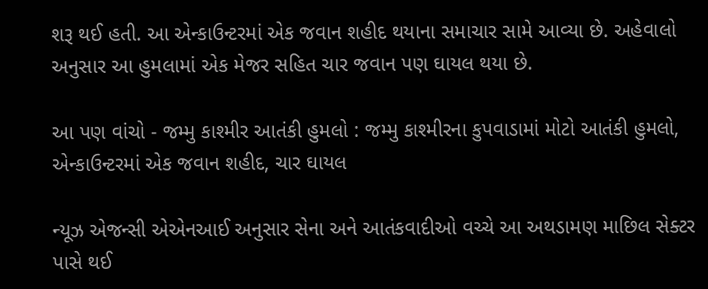શરૂ થઈ હતી. આ એન્કાઉન્ટરમાં એક જવાન શહીદ થયાના સમાચાર સામે આવ્યા છે. અહેવાલો અનુસાર આ હુમલામાં એક મેજર સહિત ચાર જવાન પણ ઘાયલ થયા છે.

આ પણ વાંચો - જમ્મુ કાશ્મીર આતંકી હુમલો : જમ્મુ કાશ્મીરના કુપવાડામાં મોટો આતંકી હુમલો, એન્કાઉન્ટરમાં એક જવાન શહીદ, ચાર ઘાયલ

ન્યૂઝ એજન્સી એએનઆઈ અનુસાર સેના અને આતંકવાદીઓ વચ્ચે આ અથડામણ માછિલ સેક્ટર પાસે થઈ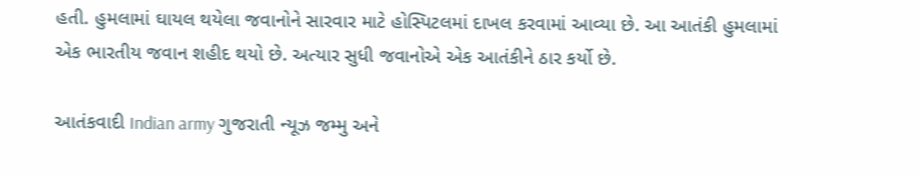હતી. હુમલામાં ઘાયલ થયેલા જવાનોને સારવાર માટે હોસ્પિટલમાં દાખલ કરવામાં આવ્યા છે. આ આતંકી હુમલામાં એક ભારતીય જવાન શહીદ થયો છે. અત્યાર સુધી જવાનોએ એક આતંકીને ઠાર કર્યો છે.

આતંકવાદી Indian army ગુજરાતી ન્યૂઝ જમ્મુ અને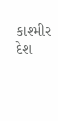કાશ્મીર દેશ